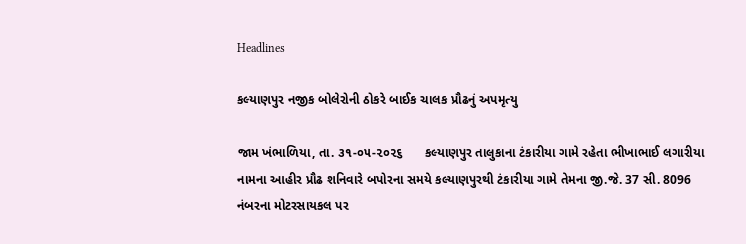Headlines

કલ્યાણપુર નજીક બોલેરોની ઠોકરે બાઈક ચાલક પ્રૌઢનું અપમૃત્યુ

જામ ખંભાળિયા, તા. ૩૧-૦૫-૨૦૨૬      કલ્યાણપુર તાલુકાના ટંકારીયા ગામે રહેતા ભીખાભાઈ લગારીયા નામના આહીર પ્રૌઢ શનિવારે બપોરના સમયે કલ્યાણપુરથી ટંકારીયા ગામે તેમના જી.જે. 37 સી. 8096 નંબરના મોટરસાયકલ પર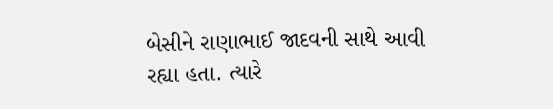બેસીને રાણાભાઈ જાદવની સાથે આવી રહ્યા હતા. ત્યારે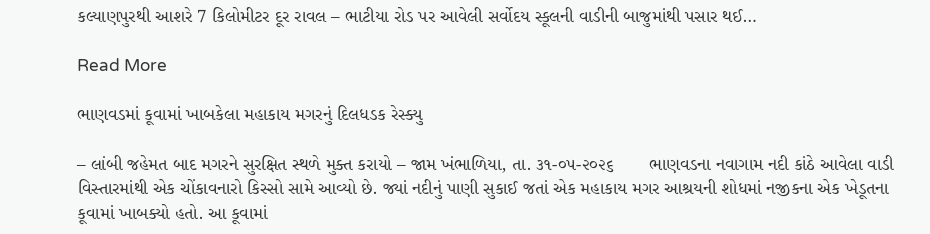કલ્યાણપુરથી આશરે 7 કિલોમીટર દૂર રાવલ – ભાટીયા રોડ પર આવેલી સર્વોદય સ્કૂલની વાડીની બાજુમાંથી પસાર થઈ…

Read More

ભાણવડમાં કૂવામાં ખાબકેલા મહાકાય મગરનું દિલધડક રેસ્ક્યુ

– લાંબી જહેમત બાદ મગરને સુરક્ષિત સ્થળે મુક્ત કરાયો – જામ ખંભાળિયા, તા. ૩૧-૦૫-૨૦૨૬       ભાણવડના નવાગામ નદી કાંઠે આવેલા વાડી વિસ્તારમાંથી એક ચોંકાવનારો કિસ્સો સામે આવ્યો છે. જ્યાં નદીનું પાણી સુકાઈ જતાં એક મહાકાય મગર આશ્રયની શોધમાં નજીકના એક ખેડૂતના કૂવામાં ખાબક્યો હતો. આ કૂવામાં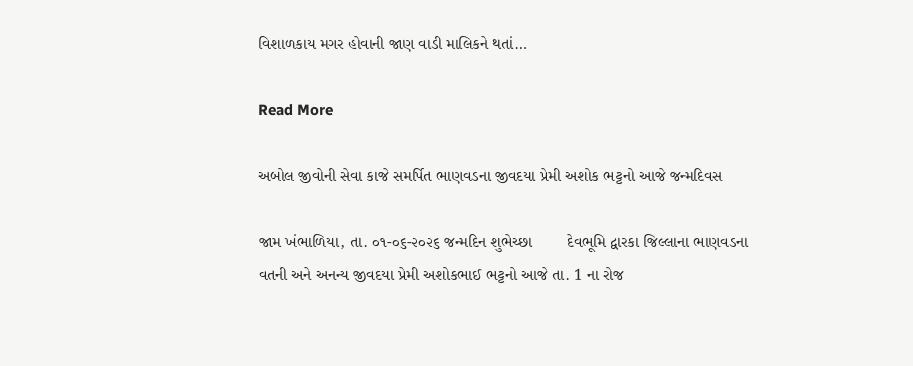વિશાળકાય મગર હોવાની જાણ વાડી માલિકને થતાં…

Read More

અબોલ જીવોની સેવા કાજે સમર્પિત ભાણવડના જીવદયા પ્રેમી અશોક ભટ્ટનો આજે જન્મદિવસ

જામ ખંભાળિયા, તા. ૦૧-૦૬-૨૦૨૬ જન્મદિન શુભેચ્છા        દેવભૂમિ દ્વારકા જિલ્લાના ભાણવડના વતની અને અનન્ય જીવદયા પ્રેમી અશોકભાઈ ભટ્ટનો આજે તા. 1 ના રોજ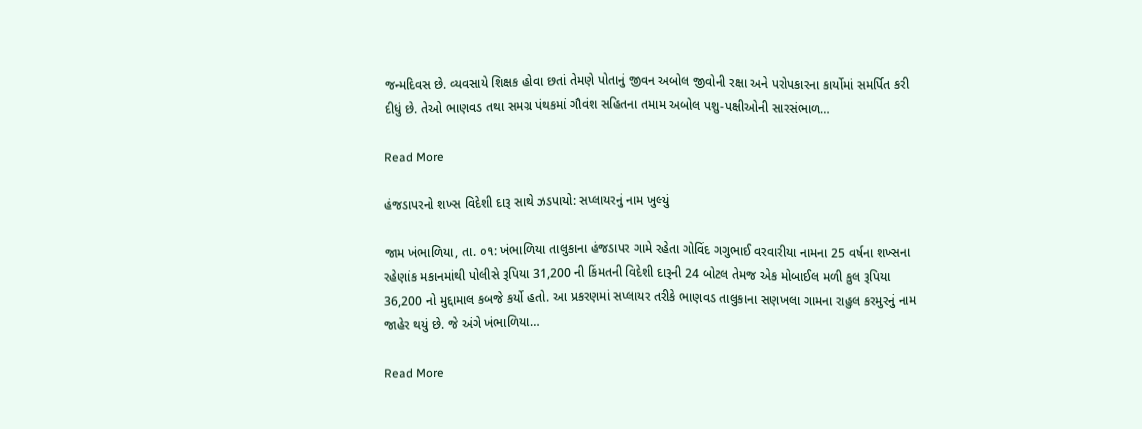જન્મદિવસ છે. વ્યવસાયે શિક્ષક હોવા છતાં તેમણે પોતાનું જીવન અબોલ જીવોની રક્ષા અને પરોપકારના કાર્યોમાં સમર્પિત કરી દીધું છે. તેઓ ભાણવડ તથા સમગ્ર પંથકમાં ગૌવંશ સહિતના તમામ અબોલ પશુ-પક્ષીઓની સારસંભાળ…

Read More

હંજડાપરનો શખ્સ વિદેશી દારૂ સાથે ઝડપાયો: સપ્લાયરનું નામ ખુલ્યું

જામ ખંભાળિયા, તા. ૦૧: ખંભાળિયા તાલુકાના હંજડાપર ગામે રહેતા ગોવિંદ ગગુભાઈ વરવારીયા નામના 25 વર્ષના શખ્સના રહેણાંક મકાનમાંથી પોલીસે રૂપિયા 31,200 ની કિંમતની વિદેશી દારૂની 24 બોટલ તેમજ એક મોબાઈલ મળી કુલ રૂપિયા 36,200 નો મુદ્દામાલ કબજે કર્યો હતો. આ પ્રકરણમાં સપ્લાયર તરીકે ભાણવડ તાલુકાના સણખલા ગામના રાહુલ કરમુરનું નામ જાહેર થયું છે. જે અંગે ખંભાળિયા…

Read More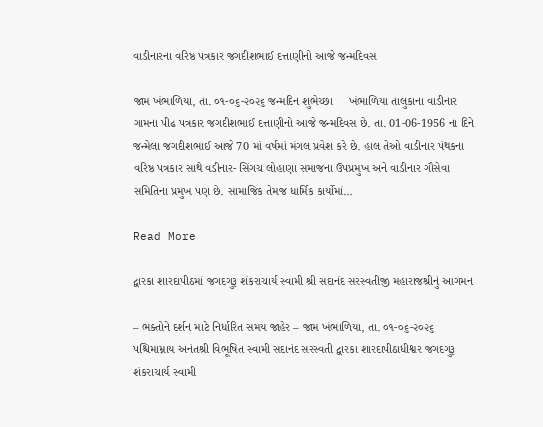વાડીનારના વરિષ્ઠ પત્રકાર જગદીશભાઈ દત્તાણીનો આજે જન્મદિવસ

જામ ખંભાળિયા, તા. ૦૧-૦૬-૨૦૨૬ જન્મદિન શુભેચ્છા     ખંભાળિયા તાલુકાના વાડીનાર ગામના પીઢ પત્રકાર જગદીશભાઈ દત્તાણીનો આજે જન્મદિવસ છે. તા. 01-06-1956 ના દિને જન્મેલા જગદીશભાઈ આજે 70 માં વર્ષમાં મંગલ પ્રવેશ કરે છે. હાલ તેઓ વાડીનાર પંથકના વરિષ્ઠ પત્રકાર સાથે વડીનાર- સિંગચ લોહાણા સમાજના ઉપપ્રમુખ અને વાડીનાર ગૌસેવા સમિતિના પ્રમુખ પણ છે. સામાજિક તેમજ ધાર્મિક કાર્યોમાં…

Read More

દ્વારકા શારદાપીઠમાં જગદગુરૂ શંકરાચાર્ય સ્વામી શ્રી સદાનંદ સરસ્વતીજી મહારાજશ્રીનું આગમન

– ભક્તોને દર્શન માટે નિર્ધારિત સમય જાહેર – જામ ખંભાળિયા, તા. ૦૧-૦૬-૨૦૨૬       પશ્ચિમામ્નાય અનંતશ્રી વિભૂષિત સ્વામી સદાનંદ સરસ્વતી દ્વારકા શારદાપીઠાધીશ્વર જગદગુરૂ શંકરાચાર્ય સ્વામી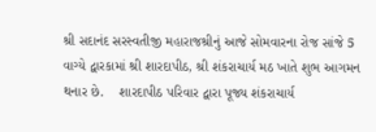શ્રી સદાનંદ સરસ્વતીજી મહારાજશ્રીનું આજે સોમવારના રોજ સાંજે 5 વાગ્યે દ્વારકામાં શ્રી શારદાપીઠ, શ્રી શંકરાચાર્ય મઠ ખાતે શુભ આગમન થનાર છે.    શારદાપીઠ પરિવાર દ્વારા પૂજ્ય શંકરાચાર્ય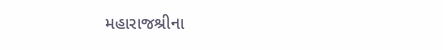મહારાજશ્રીના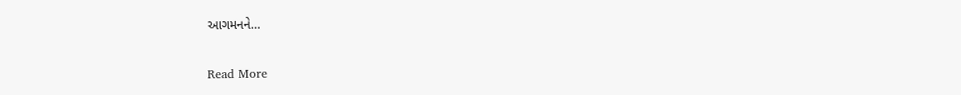આગમનને…

Read More